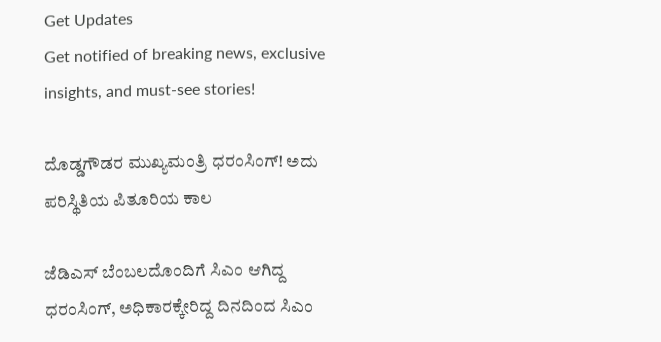Get Updates
Get notified of breaking news, exclusive insights, and must-see stories!

ದೊಡ್ಡಗೌಡರ ಮುಖ್ಯಮಂತ್ರಿ ಧರಂಸಿಂಗ್! ಅದು ಪರಿಸ್ಥಿತಿಯ ಪಿತೂರಿಯ ಕಾಲ

ಜೆಡಿಎಸ್ ಬೆಂಬಲದೊಂದಿಗೆ ಸಿಎಂ ಆಗಿದ್ದ ಧರಂಸಿಂಗ್, ಅಧಿಕಾರಕ್ಕೇರಿದ್ದ ದಿನದಿಂದ ಸಿಎಂ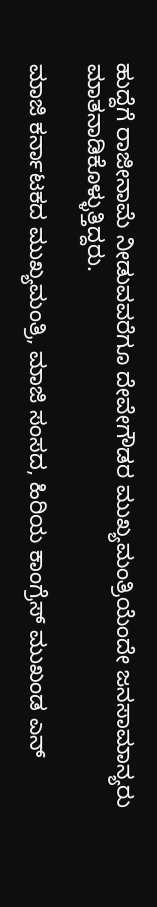ಹುದ್ದೆಗೆ ರಾಜೀನಾಮೆ ನೀಡುವವರೆಗೂ ದೇವೇಗೌಡರ ಮುಖ್ಯಮಂತ್ರಿಯೆಂದೇ ಜನಸಾಮಾನ್ಯರು ಮಾತನಾಡಿಕೊಳ್ಳುತ್ತಿದ್ದರು.

ಮಾಜಿ ಕರ್ನಾಟಕದ ಮುಖ್ಯಮಂತ್ರಿ, ಮಾಜಿ ಸಂಸದ, ಹಿರಿಯ ಕಾಂಗ್ರೆಸ್ ಮುಖಂಡ ಎನ್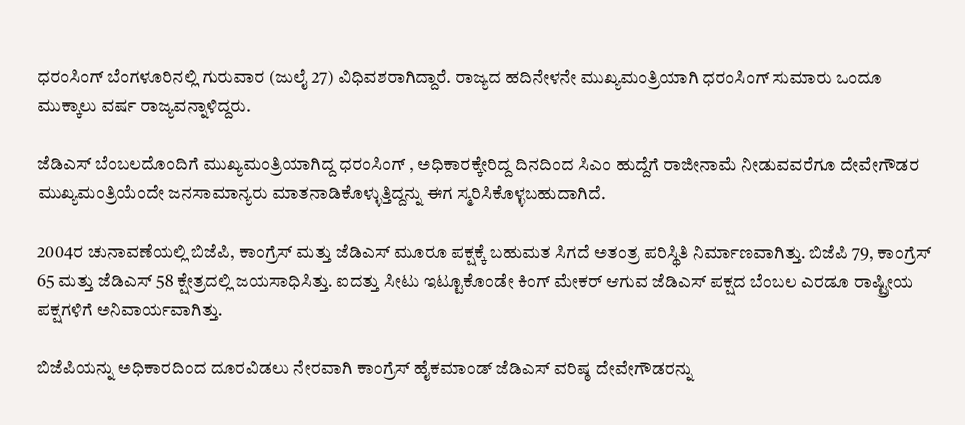ಧರಂಸಿಂಗ್ ಬೆಂಗಳೂರಿನಲ್ಲಿ ಗುರುವಾರ (ಜುಲೈ 27) ವಿಧಿವಶರಾಗಿದ್ದಾರೆ. ರಾಜ್ಯದ ಹದಿನೇಳನೇ ಮುಖ್ಯಮಂತ್ರಿಯಾಗಿ ಧರಂಸಿಂಗ್ ಸುಮಾರು ಒಂದೂ ಮುಕ್ಕಾಲು ವರ್ಷ ರಾಜ್ಯವನ್ನಾಳಿದ್ದರು.

ಜೆಡಿಎಸ್ ಬೆಂಬಲದೊಂದಿಗೆ ಮುಖ್ಯಮಂತ್ರಿಯಾಗಿದ್ದ ಧರಂಸಿಂಗ್ , ಅಧಿಕಾರಕ್ಕೇರಿದ್ದ ದಿನದಿಂದ ಸಿಎಂ ಹುದ್ದೆಗೆ ರಾಜೀನಾಮೆ ನೀಡುವವರೆಗೂ ದೇವೇಗೌಡರ ಮುಖ್ಯಮಂತ್ರಿಯೆಂದೇ ಜನಸಾಮಾನ್ಯರು ಮಾತನಾಡಿಕೊಳ್ಳುತ್ತಿದ್ದನ್ನು ಈಗ ಸ್ಮರಿಸಿಕೊಳ್ಳಬಹುದಾಗಿದೆ.

2004ರ ಚುನಾವಣೆಯಲ್ಲಿ ಬಿಜೆಪಿ, ಕಾಂಗ್ರೆಸ್ ಮತ್ತು ಜೆಡಿಎಸ್ ಮೂರೂ ಪಕ್ಷಕ್ಕೆ ಬಹುಮತ ಸಿಗದೆ ಅತಂತ್ರ ಪರಿಸ್ಥಿತಿ ನಿರ್ಮಾಣವಾಗಿತ್ತು. ಬಿಜೆಪಿ 79, ಕಾಂಗ್ರೆಸ್ 65 ಮತ್ತು ಜೆಡಿಎಸ್ 58 ಕ್ಷೇತ್ರದಲ್ಲಿ ಜಯಸಾಧಿಸಿತ್ತು. ಐದತ್ತು ಸೀಟು ಇಟ್ಟೂಕೊಂಡೇ ಕಿಂಗ್ ಮೇಕರ್ ಆಗುವ ಜೆಡಿಎಸ್ ಪಕ್ಷದ ಬೆಂಬಲ ಎರಡೂ ರಾಷ್ಟ್ರೀಯ ಪಕ್ಷಗಳಿಗೆ ಅನಿವಾರ್ಯವಾಗಿತ್ತು.

ಬಿಜೆಪಿಯನ್ನು ಅಧಿಕಾರದಿಂದ ದೂರವಿಡಲು ನೇರವಾಗಿ ಕಾಂಗ್ರೆಸ್ ಹೈಕಮಾಂಡ್ ಜೆಡಿಎಸ್ ವರಿಷ್ಠ ದೇವೇಗೌಡರನ್ನು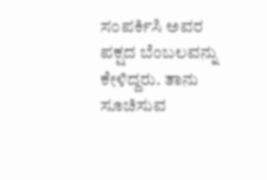ಸಂಪರ್ಕಿಸಿ ಅವರ ಪಕ್ಷದ ಬೆಂಬಲವನ್ನು ಕೇಳಿದ್ದರು. ತಾನು ಸೂಚಿಸುವ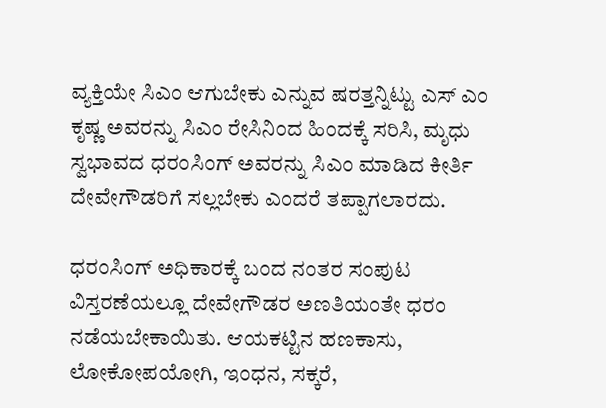ವ್ಯಕ್ತಿಯೇ ಸಿಎಂ ಆಗುಬೇಕು ಎನ್ನುವ ಷರತ್ತನ್ನಿಟ್ಟು ಎಸ್ ಎಂ ಕೃಷ್ಣ ಅವರನ್ನು ಸಿಎಂ ರೇಸಿನಿಂದ ಹಿಂದಕ್ಕೆ ಸರಿಸಿ, ಮೃಧು ಸ್ವಭಾವದ ಧರಂಸಿಂಗ್ ಅವರನ್ನು ಸಿಎಂ ಮಾಡಿದ ಕೀರ್ತಿ ದೇವೇಗೌಡರಿಗೆ ಸಲ್ಲಬೇಕು ಎಂದರೆ ತಪ್ಪಾಗಲಾರದು.

ಧರಂಸಿಂಗ್ ಅಧಿಕಾರಕ್ಕೆ ಬಂದ ನಂತರ ಸಂಪುಟ ವಿಸ್ತರಣೆಯಲ್ಲೂ ದೇವೇಗೌಡರ ಅಣತಿಯಂತೇ ಧರಂ ನಡೆಯಬೇಕಾಯಿತು. ಆಯಕಟ್ಟಿನ ಹಣಕಾಸು, ಲೋಕೋಪಯೋಗಿ, ಇಂಧನ, ಸಕ್ಕರೆ,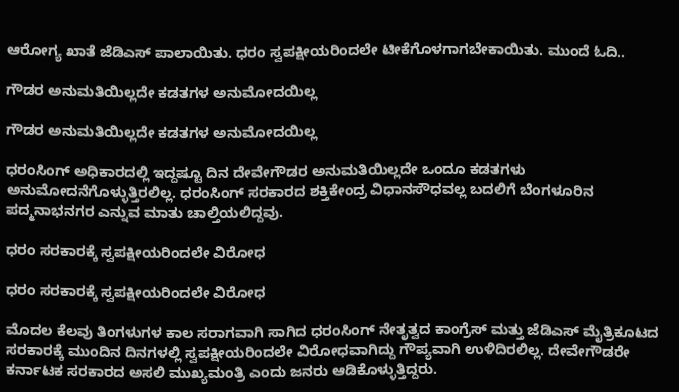ಆರೋಗ್ಯ ಖಾತೆ ಜೆಡಿಎಸ್ ಪಾಲಾಯಿತು. ಧರಂ ಸ್ವಪಕ್ಷೀಯರಿಂದಲೇ ಟೀಕೆಗೊಳಗಾಗಬೇಕಾಯಿತು. ಮುಂದೆ ಓದಿ..

ಗೌಡರ ಅನುಮತಿಯಿಲ್ಲದೇ ಕಡತಗಳ ಅನುಮೋದಯಿಲ್ಲ

ಗೌಡರ ಅನುಮತಿಯಿಲ್ಲದೇ ಕಡತಗಳ ಅನುಮೋದಯಿಲ್ಲ

ಧರಂಸಿಂಗ್ ಅಧಿಕಾರದಲ್ಲಿ ಇದ್ದಷ್ಟೂ ದಿನ ದೇವೇಗೌಡರ ಅನುಮತಿಯಿಲ್ಲದೇ ಒಂದೂ ಕಡತಗಳು ಅನುಮೋದನೆಗೊಳ್ಳುತ್ತಿರಲಿಲ್ಲ. ಧರಂಸಿಂಗ್ ಸರಕಾರದ ಶಕ್ತಿಕೇಂದ್ರ ವಿಧಾನಸೌಧವಲ್ಲ ಬದಲಿಗೆ ಬೆಂಗಳೂರಿನ ಪದ್ಮನಾಭನಗರ ಎನ್ನುವ ಮಾತು ಚಾಲ್ತಿಯಲಿದ್ದವು.

ಧರಂ ಸರಕಾರಕ್ಕೆ ಸ್ವಪಕ್ಷೀಯರಿಂದಲೇ ವಿರೋಧ

ಧರಂ ಸರಕಾರಕ್ಕೆ ಸ್ವಪಕ್ಷೀಯರಿಂದಲೇ ವಿರೋಧ

ಮೊದಲ ಕೆಲವು ತಿಂಗಳುಗಳ ಕಾಲ ಸರಾಗವಾಗಿ ಸಾಗಿದ ಧರಂಸಿಂಗ್ ನೇತೃತ್ವದ ಕಾಂಗ್ರೆಸ್ ಮತ್ತು ಜೆಡಿಎಸ್ ಮೈತ್ರಿಕೂಟದ ಸರಕಾರಕ್ಕೆ ಮುಂದಿನ ದಿನಗಳಲ್ಲಿ ಸ್ವಪಕ್ಷೀಯರಿಂದಲೇ ವಿರೋಧವಾಗಿದ್ದು ಗೌಪ್ಯವಾಗಿ ಉಳಿದಿರಲಿಲ್ಲ. ದೇವೇಗೌಡರೇ ಕರ್ನಾಟಕ ಸರಕಾರದ ಅಸಲಿ ಮುಖ್ಯಮಂತ್ರಿ ಎಂದು ಜನರು ಆಡಿಕೊಳ್ಳುತ್ತಿದ್ದರು.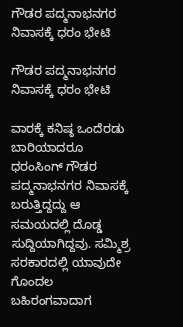ಗೌಡರ ಪದ್ಮನಾಭನಗರ ನಿವಾಸಕ್ಕೆ ಧರಂ ಭೇಟಿ

ಗೌಡರ ಪದ್ಮನಾಭನಗರ ನಿವಾಸಕ್ಕೆ ಧರಂ ಭೇಟಿ

ವಾರಕ್ಕೆ ಕನಿಷ್ಠ ಒಂದೆರಡು ಬಾರಿಯಾದರೂ ಧರಂಸಿಂಗ್ ಗೌಡರ ಪದ್ಮನಾಭನಗರ ನಿವಾಸಕ್ಕೆ ಬರುತ್ತಿದ್ದದ್ದು ಆ ಸಮಯದಲ್ಲಿ ದೊಡ್ಡ ಸುದ್ದಿಯಾಗಿದ್ದವು. ಸಮ್ಮಿಶ್ರ ಸರಕಾರದಲ್ಲಿ ಯಾವುದೇ ಗೊಂದಲ ಬಹಿರಂಗವಾದಾಗ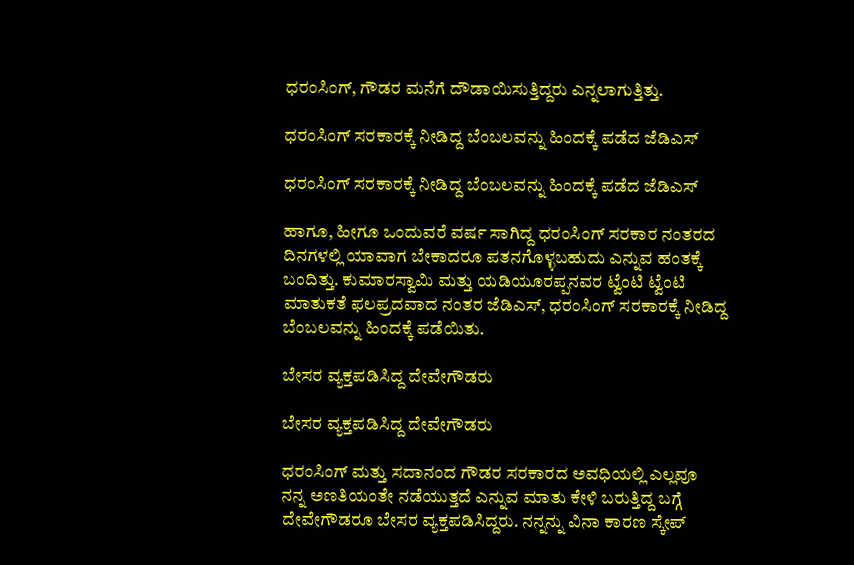ಧರಂಸಿಂಗ್, ಗೌಡರ ಮನೆಗೆ ದೌಡಾಯಿಸುತ್ತಿದ್ದರು ಎನ್ನಲಾಗುತ್ತಿತ್ತು.

ಧರಂಸಿಂಗ್ ಸರಕಾರಕ್ಕೆ ನೀಡಿದ್ದ ಬೆಂಬಲವನ್ನು ಹಿಂದಕ್ಕೆ ಪಡೆದ ಜೆಡಿಎಸ್

ಧರಂಸಿಂಗ್ ಸರಕಾರಕ್ಕೆ ನೀಡಿದ್ದ ಬೆಂಬಲವನ್ನು ಹಿಂದಕ್ಕೆ ಪಡೆದ ಜೆಡಿಎಸ್

ಹಾಗೂ, ಹೀಗೂ ಒಂದುವರೆ ವರ್ಷ ಸಾಗಿದ್ದ ಧರಂಸಿಂಗ್ ಸರಕಾರ ನಂತರದ ದಿನಗಳಲ್ಲಿ ಯಾವಾಗ ಬೇಕಾದರೂ ಪತನಗೊಳ್ಳಬಹುದು ಎನ್ನುವ ಹಂತಕ್ಕೆ ಬಂದಿತ್ತು. ಕುಮಾರಸ್ವಾಮಿ ಮತ್ತು ಯಡಿಯೂರಪ್ಪನವರ ಟ್ವೆಂಟಿ ಟ್ವೆಂಟಿ ಮಾತುಕತೆ ಫಲಪ್ರದವಾದ ನಂತರ ಜೆಡಿಎಸ್, ಧರಂಸಿಂಗ್ ಸರಕಾರಕ್ಕೆ ನೀಡಿದ್ದ ಬೆಂಬಲವನ್ನು ಹಿಂದಕ್ಕೆ ಪಡೆಯಿತು.

ಬೇಸರ ವ್ಯಕ್ತಪಡಿಸಿದ್ದ ದೇವೇಗೌಡರು

ಬೇಸರ ವ್ಯಕ್ತಪಡಿಸಿದ್ದ ದೇವೇಗೌಡರು

ಧರಂಸಿಂಗ್ ಮತ್ತು ಸದಾನಂದ ಗೌಡರ ಸರಕಾರದ ಅವಧಿಯಲ್ಲಿ ಎಲ್ಲವೂ ನನ್ನ ಅಣತಿಯಂತೇ ನಡೆಯುತ್ತದೆ ಎನ್ನುವ ಮಾತು ಕೇಳಿ ಬರುತ್ತಿದ್ದ ಬಗ್ಗೆ ದೇವೇಗೌಡರೂ ಬೇಸರ ವ್ಯಕ್ತಪಡಿಸಿದ್ದರು. ನನ್ನನ್ನು ವಿನಾ ಕಾರಣ ಸ್ಕೇಪ್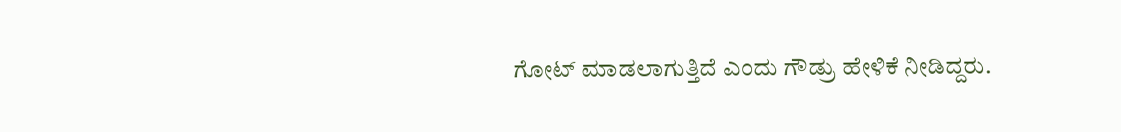ಗೋಟ್ ಮಾಡಲಾಗುತ್ತಿದೆ ಎಂದು ಗೌಡ್ರು ಹೇಳಿಕೆ ನೀಡಿದ್ದರು.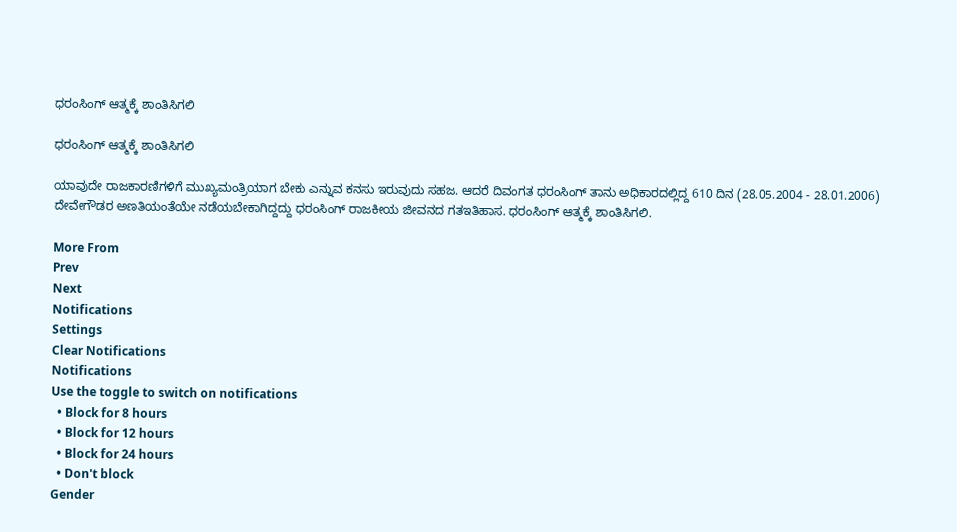ಧರಂಸಿಂಗ್ ಆತ್ಮಕ್ಕೆ ಶಾಂತಿಸಿಗಲಿ

ಧರಂಸಿಂಗ್ ಆತ್ಮಕ್ಕೆ ಶಾಂತಿಸಿಗಲಿ

ಯಾವುದೇ ರಾಜಕಾರಣಿಗಳಿಗೆ ಮುಖ್ಯಮಂತ್ರಿಯಾಗ ಬೇಕು ಎನ್ನುವ ಕನಸು ಇರುವುದು ಸಹಜ. ಆದರೆ ದಿವಂಗತ ಧರಂಸಿಂಗ್ ತಾನು ಅಧಿಕಾರದಲ್ಲಿದ್ದ 610 ದಿನ (28.05.2004 - 28.01.2006) ದೇವೇಗೌಡರ ಅಣತಿಯಂತೆಯೇ ನಡೆಯಬೇಕಾಗಿದ್ದದ್ದು ಧರಂಸಿಂಗ್ ರಾಜಕೀಯ ಜೀವನದ ಗತಇತಿಹಾಸ. ಧರಂಸಿಂಗ್ ಆತ್ಮಕ್ಕೆ ಶಾಂತಿಸಿಗಲಿ.

More From
Prev
Next
Notifications
Settings
Clear Notifications
Notifications
Use the toggle to switch on notifications
  • Block for 8 hours
  • Block for 12 hours
  • Block for 24 hours
  • Don't block
Gender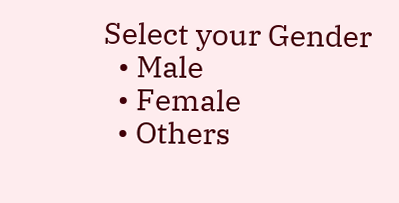Select your Gender
  • Male
  • Female
  • Others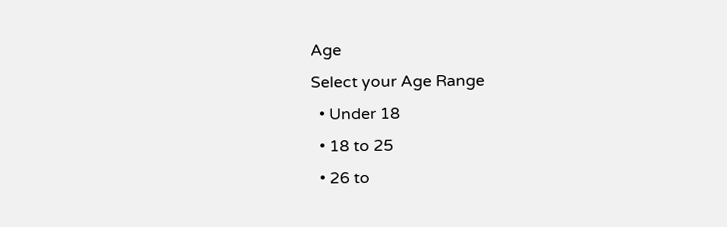Age
Select your Age Range
  • Under 18
  • 18 to 25
  • 26 to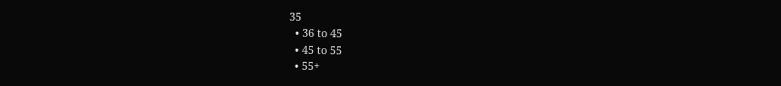35
  • 36 to 45
  • 45 to 55
  • 55+